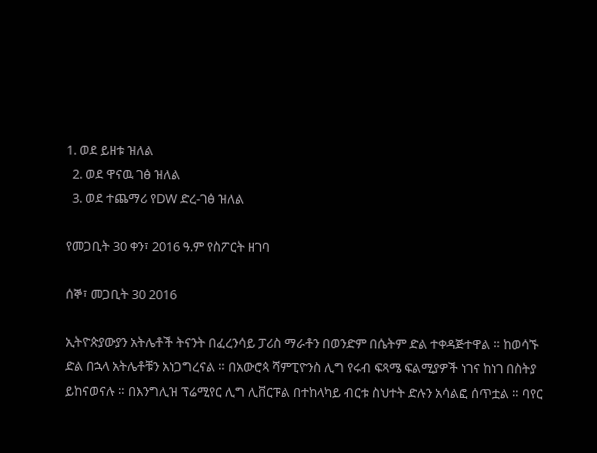1. ወደ ይዘቱ ዝለል
  2. ወደ ዋናዉ ገፅ ዝለል
  3. ወደ ተጨማሪ የDW ድረ-ገፅ ዝለል

የመጋቢት 30 ቀን፣ 2016 ዓ.ም የስፖርት ዘገባ

ሰኞ፣ መጋቢት 30 2016

ኢትዮጵያውያን አትሌቶች ትናንት በፈረንሳይ ፓሪስ ማራቶን በወንድም በሴትም ድል ተቀዳጅተዋል ። ከወሳኙ ድል በኋላ አትሌቶቹን አነጋግረናል ። በአውሮጳ ሻምፒዮንስ ሊግ የሩብ ፍጻሜ ፍልሚያዎች ነገና ከነገ በስትያ ይከናወናሉ ። በእንግሊዝ ፕሬሚየር ሊግ ሊቨርፑል በተከላካይ ብርቱ ስህተት ድሉን አሳልፎ ሰጥቷል ። ባየር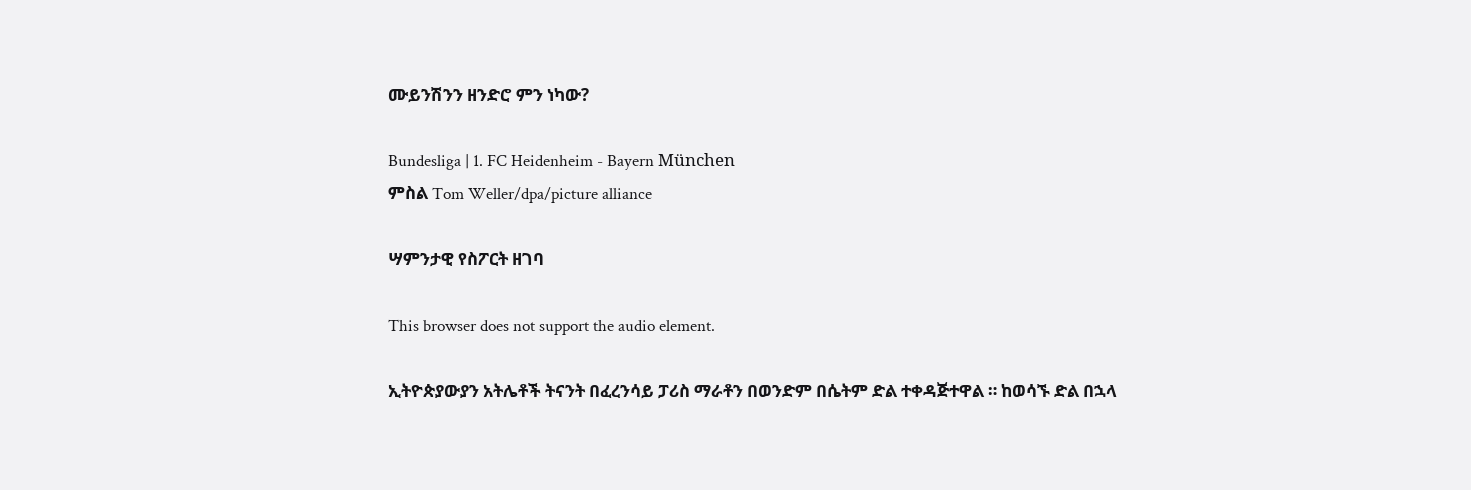ሙይንሽንን ዘንድሮ ምን ነካው?

Bundesliga | 1. FC Heidenheim - Bayern München
ምስል Tom Weller/dpa/picture alliance

ሣምንታዊ የስፖርት ዘገባ

This browser does not support the audio element.

ኢትዮጵያውያን አትሌቶች ትናንት በፈረንሳይ ፓሪስ ማራቶን በወንድም በሴትም ድል ተቀዳጅተዋል ። ከወሳኙ ድል በኋላ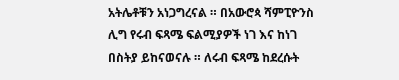አትሌቶቹን አነጋግረናል ። በአውሮጳ ሻምፒዮንስ ሊግ የሩብ ፍጻሜ ፍልሚያዎች ነገ እና ከነገ በስትያ ይከናወናሉ ። ለሩብ ፍጻሜ ከደረሱት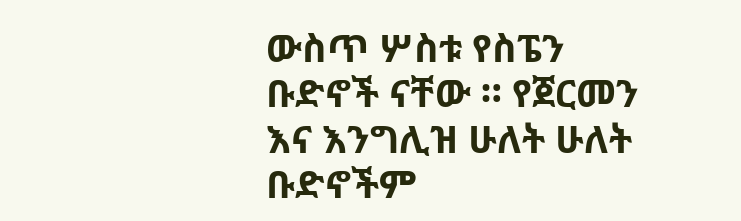ውስጥ ሦስቱ የስፔን ቡድኖች ናቸው ። የጀርመን እና እንግሊዝ ሁለት ሁለት ቡድኖችም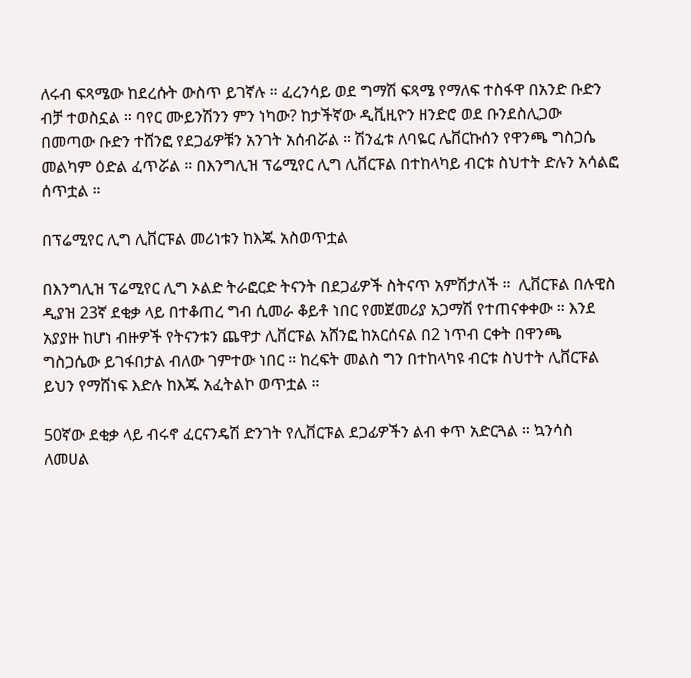ለሩብ ፍጻሜው ከደረሱት ውስጥ ይገኛሉ ። ፈረንሳይ ወደ ግማሽ ፍጻሜ የማለፍ ተስፋዋ በአንድ ቡድን ብቻ ተወስኗል ። ባየር ሙይንሽንን ምን ነካው? ከታችኛው ዲቪዚዮን ዘንድሮ ወደ ቡንደስሊጋው በመጣው ቡድን ተሸንፎ የደጋፊዎቹን አንገት አሰብሯል ። ሽንፈቱ ለባዬር ሌቨርኩሰን የዋንጫ ግስጋሴ መልካም ዕድል ፈጥሯል ። በእንግሊዝ ፕሬሚየር ሊግ ሊቨርፑል በተከላካይ ብርቱ ስህተት ድሉን አሳልፎ ሰጥቷል ።

በፕሬሚየር ሊግ ሊቨርፑል መሪነቱን ከእጁ አስወጥቷል

በእንግሊዝ ፕሬሚየር ሊግ ኦልድ ትራፎርድ ትናንት በደጋፊዎች ስትናጥ አምሽታለች ።  ሊቨርፑል በሉዊስ ዲያዝ 23ኛ ደቂቃ ላይ በተቆጠረ ግብ ሲመራ ቆይቶ ነበር የመጀመሪያ አጋማሽ የተጠናቀቀው ። እንደ አያያዙ ከሆነ ብዙዎች የትናንቱን ጨዋታ ሊቨርፑል አሸንፎ ከአርሰናል በ2 ነጥብ ርቀት በዋንጫ ግስጋሴው ይገፋበታል ብለው ገምተው ነበር ። ከረፍት መልስ ግን በተከላካዩ ብርቱ ስህተት ሊቨርፑል ይህን የማሸነፍ እድሉ ከእጁ አፈትልኮ ወጥቷል ።

50ኛው ደቂቃ ላይ ብሩኖ ፈርናንዴሽ ድንገት የሊቨርፑል ደጋፊዎችን ልብ ቀጥ አድርጓል ። ኳንሳስ ለመሀል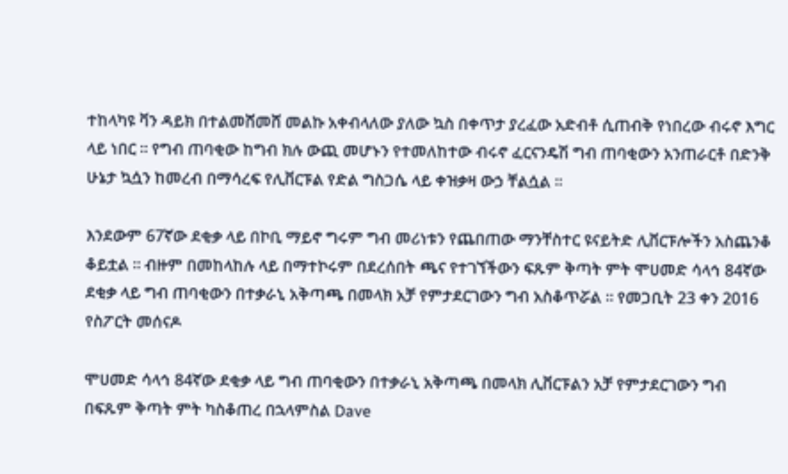ተከላካዩ ቫን ዳይክ በተልመሸመሸ መልኩ አቀብላለው ያለው ኳስ በቀጥታ ያረፈው አድብቶ ሲጠብቅ የነበረው ብሩኖ እግር ላይ ነበር ። የግብ ጠባቂው ከግብ ክሉ ውጪ መሆኑን የተመለከተው ብሩኖ ፈርናንዴሽ ግብ ጠባቂውን አንጠራርቶ በድንቅ ሁኔታ ኳሷን ከመረብ በማሳረፍ የሊቨርፑል የድል ግስጋሴ ላይ ቀዝቃዛ ውኃ ቸልሷል ።

እንደውም 67ኛው ደቂቃ ላይ በኮቢ ማይኖ ግሩም ግብ መሪነቱን የጨበጠው ማንቸስተር ዩናይትድ ሊቨርፑሎችን አስጨንቆ ቆይቷል ። ብዙም በመከላከሉ ላይ በማተኮሩም በደረሰበት ጫና የተገኘችውን ፍጹም ቅጣት ምት ሞሀመድ ሳላኅ 84ኛው ደቂቃ ላይ ግብ ጠባቂውን በተቃራኒ አቅጣጫ በመላክ አቻ የምታደርገውን ግብ አስቆጥሯል ። የመጋቢት 23 ቀን 2016 የስፖርት መሰናዶ

ሞሀመድ ሳላኅ 84ኛው ደቂቃ ላይ ግብ ጠባቂውን በተቃራኒ አቅጣጫ በመላክ ሊቨርፑልን አቻ የምታደርገውን ግብ በፍጹም ቅጣት ምት ካስቆጠረ በኋላምስል Dave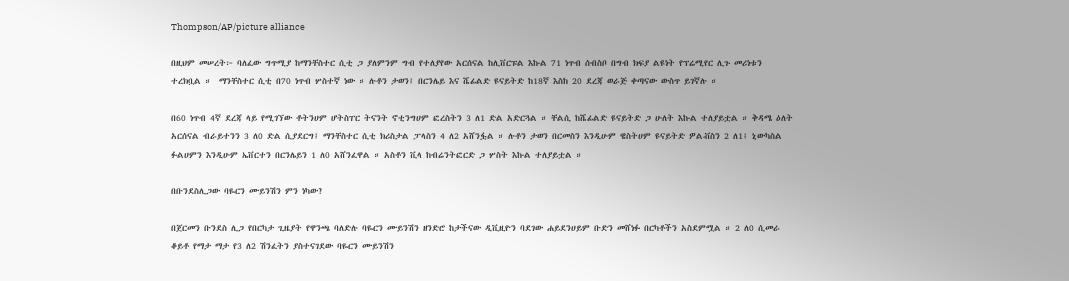Thompson/AP/picture alliance

በዚህም መሠረት፦ ባለፈው ግጥሚያ ከማንቸስተር ሲቲ ጋ ያለምንም ግብ የተለያየው አርሰናል ከሊቨርፑል እኩል 71 ነጥብ ሰብስቦ በግብ ክፍያ ልዩነት የፕሬሚየር ሊጉ መሪነቱን ተረክቧል ።  ማንቸስተር ሲቲ በ70 ነጥብ ሦስተኛ ነው ። ሉቶን ታወን፤ በርንሌይ እና ሼፊልድ ዩናይትድ ከ18ኛ እስከ 20 ደረጃ ወራጅ ቀጣናው ውስጥ ይገኛሉ ።

በ60 ነጥብ 4ኛ ደረጃ ላይ የሚገኘው ቶትንሀም ሆትስፐር ትናንት ኖቲንግሀም ፎረስትን 3 ለ1 ድል አድርጓል ። ቸልሲ ከሼፊልድ ዩናይትድ ጋ ሁለት እኩል ተለያይቷል ። ቅዳሜ ዕለት አርሰናል ብራይተንን 3 ለ0 ድል ሲያደርግ፤ ማንቸስተር ሲቲ ክሪስታል ፓላስን 4 ለ2 አሸንፏል ። ሉቶን ታወን በርመስን እንዲሁም ዌስትሀም ዩናይትድ ዎልቭስን 2 ለ1፤ ኒውካስል ፉልሀምን እንዲሁም ኤቨርተን በርንሌይን 1 ለ0 አሸንፈዋል ። አስቶን ቪላ ከብሬንትፎርድ ጋ ሦስት እኩል ተለያይቷል ።

በቡንደስሊጋው ባዬርን ሙይንሽን ምን ነካው?

በጀርመን ቡንደስ ሊጋ የበርካታ ጊዜያት የዋንጫ ባለድሉ ባዬርን ሙይንሽን ዘንድሮ ከታችናው ዲቪዚዮን ባደገው ሐይደንሀይም ቡድን መሸነፉ በርካቶችን አስደምሟል ። 2 ለ0 ሲመራ ቆይቶ የማታ ማታ የ3 ለ2 ሽንፈትን ያስተናገደው ባዬርን ሙይንሽን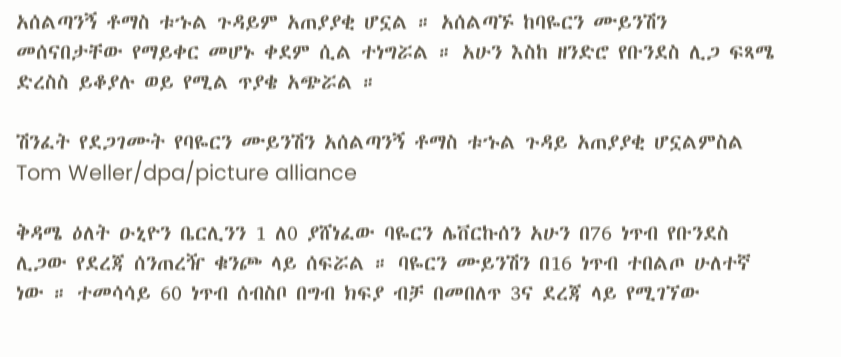አሰልጣንኝ ቶማስ ቱኁል ጉዳይም አጠያያቂ ሆኗል ። አሰልጣኙ ከባዬርን ሙይንሽን መሰናበታቸው የማይቀር መሆኑ ቀደም ሲል ተነግሯል ። አሁን እስከ ዘንድሮ የቡንደስ ሊጋ ፍጻሜ ድረስስ ይቆያሉ ወይ የሚል ጥያቄ አጭሯል ።

ሽንፈት የደጋገሙት የባዬርን ሙይንሽን አሰልጣንኝ ቶማስ ቱኁል ጉዳይ አጠያያቂ ሆኗልምስል Tom Weller/dpa/picture alliance

ቅዳሜ ዕለት ዑኒዮን ቤርሊንን 1 ለ0 ያሸነፈው ባዬርን ሌቨርኩሰን አሁን በ76 ነጥብ የቡንደስ ሊጋው የደረጃ ሰንጠረዥ ቁንጮ ላይ ሰፍሯል ። ባዬርን ሙይንሽን በ16 ነጥብ ተበልጦ ሁለተኛ ነው ። ተመሳሳይ 60 ነጥብ ሰብስቦ በግብ ክፍያ ብቻ በመበለጥ 3ና ደረጃ ላይ የሚገኘው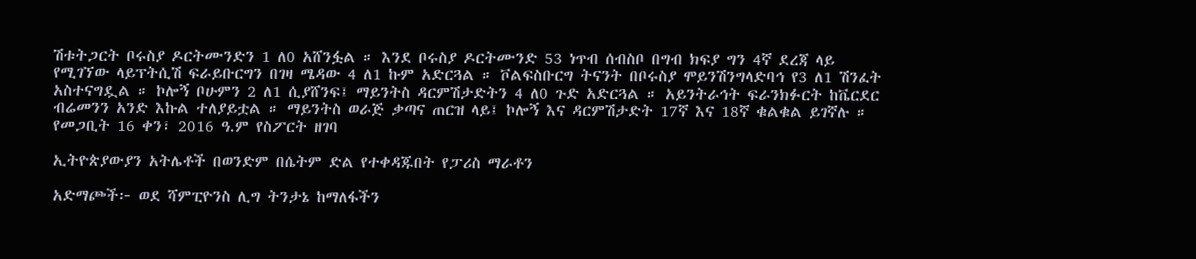ሽቱትጋርት ቦሩስያ ዶርትሙንድን 1 ለ0 አሸንፏል ። እንደ ቦሩስያ ዶርትሙንድ 53 ነጥብ ሰብስቦ በግብ ክፍያ ግን 4ኛ ደረጃ ላይ የሚገኘው ላይፕትሲሽ ፍራይቡርግን በገዛ ሜዳው 4 ለ1 ኩም አድርጓል ። ቮልፍስቡርግ ትናንት በቦሩስያ ሞይንሽንግላድባኅ የ3 ለ1 ሽንፈት አስተናግዷል ። ኮሎኝ ቦሁምን 2 ለ1 ሲያሸንፍ፤ ማይንትስ ዳርምሽታድትን 4 ለ0 ጉድ አድርጓል ። አይንትራኅት ፍራንክፉርት ከቬርደር ብሬመንን አንድ እኩል ተለያይቷል ። ማይንትስ ወራጅ ቃጣና ጠርዝ ላይ፤ ኮሎኝ እና ዳርምሽታድት 17ኛ እና 18ኛ ቁልቁል ይገኛሉ ። የመጋቢት 16 ቀን፣ 2016 ዓ.ም የስፖርት ዘገባ

ኢትዮጵያውያን አትሌቶች በወንድም በሴትም ድል የተቀዳጁበት የፓሪስ ማራቶን

አድማጮች፦ ወደ ሻምፒዮንስ ሊግ ትንታኔ ከማለፋችን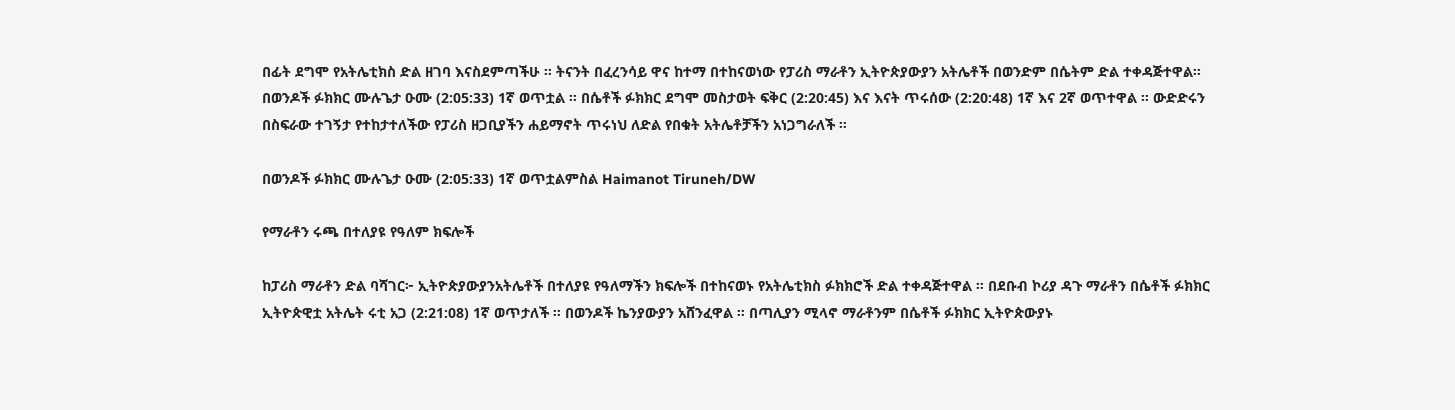በፊት ደግሞ የአትሌቲክስ ድል ዘገባ እናስደምጣችሁ ። ትናንት በፈረንሳይ ዋና ከተማ በተከናወነው የፓሪስ ማራቶን ኢትዮጵያውያን አትሌቶች በወንድም በሴትም ድል ተቀዳጅተዋል። በወንዶች ፉክክር ሙሉጌታ ዑሙ (2:05:33) 1ኛ ወጥቷል ። በሴቶች ፉክክር ደግሞ መስታወት ፍቅር (2:20:45) እና እናት ጥሩሰው (2:20:48) 1ኛ እና 2ኛ ወጥተዋል ። ውድድሩን በስፍራው ተገኝታ የተከታተለችው የፓሪስ ዘጋቢያችን ሐይማኖት ጥሩነህ ለድል የበቁት አትሌቶቻችን አነጋግራለች ።

በወንዶች ፉክክር ሙሉጌታ ዑሙ (2:05:33) 1ኛ ወጥቷልምስል Haimanot Tiruneh/DW

የማራቶን ሩጫ በተለያዩ የዓለም ክፍሎች

ከፓሪስ ማራቶን ድል ባሻገር፦ ኢትዮጵያውያንአትሌቶች በተለያዩ የዓለማችን ክፍሎች በተከናወኑ የአትሌቲክስ ፉክክሮች ድል ተቀዳጅተዋል ። በደቡብ ኮሪያ ዳጉ ማራቶን በሴቶች ፉክክር ኢትዮጵዊቷ አትሌት ሩቲ አጋ (2:21:08) 1ኛ ወጥታለች ። በወንዶች ኬንያውያን አሸንፈዋል ። በጣሊያን ሚላኖ ማራቶንም በሴቶች ፉክክር ኢትዮጵውያኑ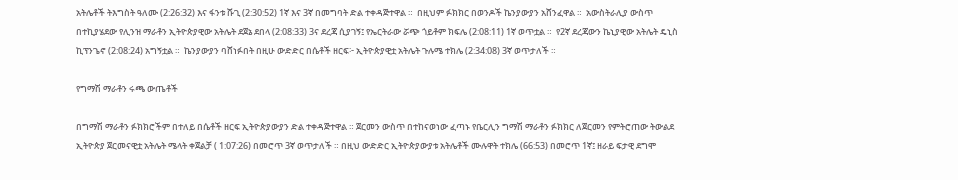አትሌቶች ትእግስት ዓለሙ (2:26:32) እና ፋንቱ ሹጊ (2:30:52) 1ኛ እና 3ኛ በመግባት ድል ተቀዳጅተዋል ።  በዚህም ፉክክር በወንዶች ኬንያውያን አሸንፈዋል ።  አውስትራሊያ ውስጥ በተኪያሄደው የሊንዝ ማራቶን ኢትዮጵያዊው አትሌት ደጀኔ ደበላ (2:08:33) 3ና ደረጃ ሲያገኝ፤ የኤርትራው ሯጭ ጎይቶም ክፍሌ (2:08:11) 1ኛ ወጥቷል ።  የ2ኛ ደረጃውን ኬኒያዊው አትሌት ዴኒስ ኪፕንጌኖ (2:08:24) አግኝቷል ።  ኬንያውያን ባሸነፉበት በዚሁ ውድድር በሴቶች ዘርፍ፦ ኢትዮጵያዊቷ አትሌት ጉሉሜ ተክሌ (2:34:08) 3ኛ ወጥታለች ።

የግማሽ ማራቶን ሩጫ ውጤቶች

በግማሽ ማራቶን ፉክክሮችም በተለይ በሴቶች ዘርፍ ኢትዮጵያውያን ድል ተቀዳጅተዋል ። ጀርመን ውስጥ በተከናወነው ፈጣኑ የቤርሊን ግማሽ ማራቶን ፉክክር ለጀርመን የምትሮጠው ትውልደ ኢትዮጵያ ጀርመናዊቷ አትሌት ሜላት ቀጀልቻ ( 1:07:26) በመሮጥ 3ኛ ወጥታለች ። በዚህ ውድድር ኢትዮጵያውያቱ አትሌቶች ሙሉዋት ተክሌ (66:53) በመሮጥ 1ኛ፤ ዘራይ ፍታዊ ደግሞ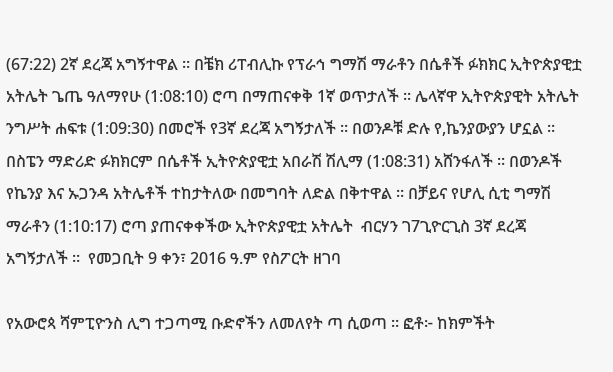(67:22) 2ኛ ደረጃ አግኝተዋል ። በቼክ ሪፐብሊኩ የፕራኅ ግማሽ ማራቶን በሴቶች ፉክክር ኢትዮጵያዊቷ አትሌት ጌጤ ዓለማየሁ (1:08:10) ሮጣ በማጠናቀቅ 1ኛ ወጥታለች ። ሌላኛዋ ኢትዮጵያዊት አትሌት ንግሥት ሐፍቱ (1:09:30) በመሮች የ3ኛ ደረጃ አግኝታለች ። በወንዶቹ ድሉ የ,ኬንያውያን ሆኗል ። በስፔን ማድሪድ ፉክክርም በሴቶች ኢትዮጵያዊቷ አበራሽ ሽሊማ (1:08:31) አሸንፋለች ። በወንዶች የኬንያ እና ኡጋንዳ አትሌቶች ተከታትለው በመግባት ለድል በቅተዋል ። በቻይና የሆሊ ሲቲ ግማሽ ማራቶን (1:10:17) ሮጣ ያጠናቀቀችው ኢትዮጵያዊቷ አትሌት  ብርሃን ገ7ጊዮርጊስ 3ኛ ደረጃ አግኝታለች ።  የመጋቢት 9 ቀን፣ 2016 ዓ.ም የስፖርት ዘገባ

የአውሮጳ ሻምፒዮንስ ሊግ ተጋጣሚ ቡድኖችን ለመለየት ጣ ሲወጣ ። ፎቶ፦ ከክምችት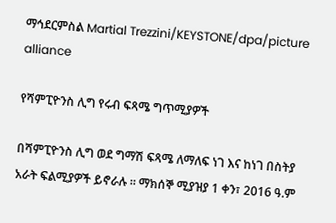ማኅደርምስል Martial Trezzini/KEYSTONE/dpa/picture alliance

የሻምፒዮንስ ሊግ የሩብ ፍጻሜ ግጥሚያዎች

በሻምፒዮንስ ሊግ ወደ ግማሽ ፍጻሜ ለማለፍ ነገ እና ከነገ በስትያ አራት ፍልሚያዎች ይኖራሉ ። ማክሰኞ ሚያዝያ 1 ቀን፣ 2016 ዓ.ም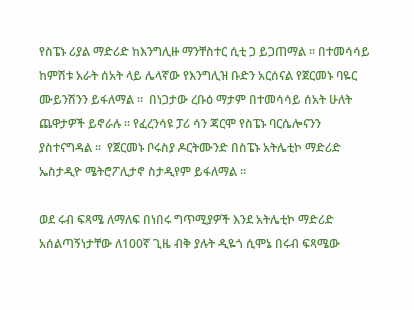የስፔኑ ሪያል ማድሪድ ከእንግሊዙ ማንቸስተር ሲቲ ጋ ይጋጠማል ። በተመሳሳይ ከምሽቱ አራት ሰአት ላይ ሌላኛው የእንግሊዝ ቡድን አርሰናል የጀርመኑ ባዬር ሙይንሽንን ይፋለማል ።  በነጋታው ረቡዕ ማታም በተመሳሳይ ሰአት ሁለት ጨዋታዎች ይኖራሉ ። የፈረንሳዩ ፓሪ ሳን ጃርሞ የስፔኑ ባርሴሎናንን ያስተናግዳል ።  የጀርመኑ ቦሩስያ ዶርትሙንድ በስፔኑ አትሌቲኮ ማድሪድ ኤስታዲዮ ሜትሮፖሊታኖ ስታዲየም ይፋለማል ።

ወደ ሩብ ፍጻሜ ለማለፍ በነበሩ ግጥሚያዎች እንደ አትሌቲኮ ማድሪድ አሰልጣኝነታቸው ለ100ኛ ጊዜ ብቅ ያሉት ዲዬጎ ሲሞኔ በሩብ ፍጻሜው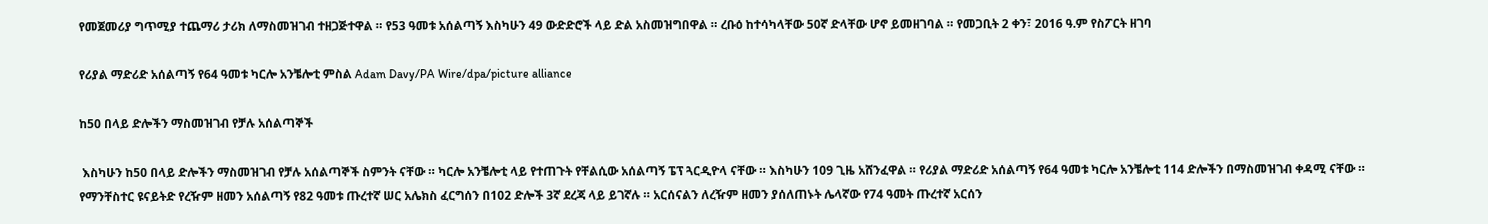የመጀመሪያ ግጥሚያ ተጨማሪ ታሪክ ለማስመዝገብ ተዘጋጅተዋል ። የ53 ዓመቱ አሰልጣኝ እስካሁን 49 ውድድሮች ላይ ድል አስመዝግበዋል ። ረቡዕ ከተሳካላቸው 50ኛ ድላቸው ሆኖ ይመዘገባል ። የመጋቢት 2 ቀን፣ 2016 ዓ.ም የስፖርት ዘገባ

የሪያል ማድሪድ አሰልጣኝ የ64 ዓመቱ ካርሎ አንቼሎቲ ምስል Adam Davy/PA Wire/dpa/picture alliance

ከ50 በላይ ድሎችን ማስመዝገብ የቻሉ አሰልጣኞች

 እስካሁን ከ50 በላይ ድሎችን ማስመዝገብ የቻሉ አሰልጣኞች ስምንት ናቸው ። ካርሎ አንቼሎቲ ላይ የተጠጉት የቸልሲው አሰልጣኝ ፔፕ ጓርዲዮላ ናቸው ። እስካሁን 109 ጊዜ አሸንፈዋል ። የሪያል ማድሪድ አሰልጣኝ የ64 ዓመቱ ካርሎ አንቼሎቲ 114 ድሎችን በማስመዝገብ ቀዳሚ ናቸው ። የማንቸስተር ዩናይትድ የረዥም ዘመን አሰልጣኝ የ82 ዓመቱ ጡረተኛ ሠር አሌክስ ፈርግሰን በ102 ድሎች 3ኛ ደረጃ ላይ ይገኛሉ ። አርሰናልን ለረዥም ዘመን ያሰለጠኑት ሌላኛው የ74 ዓመት ጡረተኛ አርሰን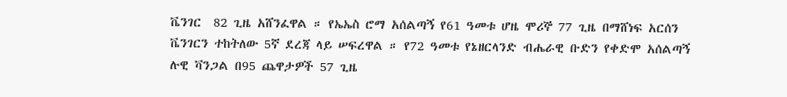ቬንገር  82 ጊዜ አሸንፈዋል ። የኤኤስ ሮማ አሰልጣኝ የ61 ዓመቱ ሆዜ ሞሪኞ 77 ጊዜ በማሸነፍ አርሰን ቬንገርን ተከትለው 5ኛ ደረጃ ላይ ሠፍረዋል ። የ72 ዓመቱ የኔዘርላንድ ብሔራዊ ቡድን የቀድሞ አሰልጣኝ ሉዊ ቫንጋል በ95 ጨዋታዎች 57 ጊዜ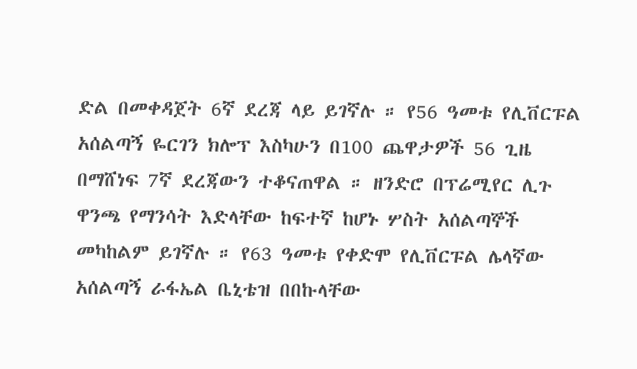ድል በመቀዳጀት 6ኛ ደረጃ ላይ ይገኛሉ ። የ56 ዓመቱ የሊቨርፑል አሰልጣኝ ዬርገን ክሎፕ እስካሁን በ100 ጨዋታዎች 56 ጊዜ በማሸነፍ 7ኛ ደረጃውን ተቆናጠዋል ። ዘንድሮ በፕሬሚየር ሊጉ ዋንጫ የማንሳት እድላቸው ከፍተኛ ከሆኑ ሦስት አሰልጣኞች መካከልም ይገኛሉ ። የ63 ዓመቱ የቀድሞ የሊቨርፑል ሌላኛው አሰልጣኝ ራፋኤል ቤኒቴዝ በበኩላቸው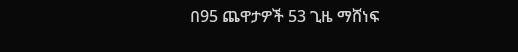በ95 ጨዋታዎች 53 ጊዜ ማሸነፍ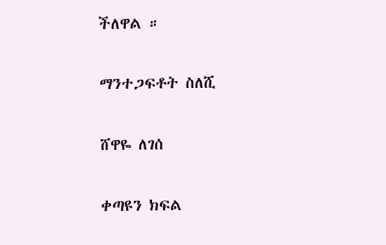ችለዋል ።

ማንተጋፍቶት ስለሺ

ሸዋዬ ለገሰ

ቀጣዩን ክፍል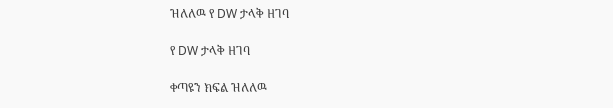ዝለለዉ የ DW ታላቅ ዘገባ

የ DW ታላቅ ዘገባ

ቀጣዩን ክፍል ዝለለዉ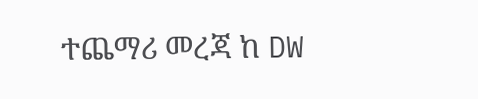ተጨማሪ መረጃ ከ DW